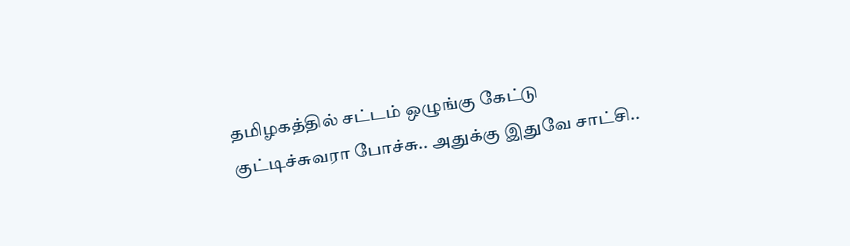தமிழகத்தில் சட்டம் ஒழுங்கு கேட்டு குட்டிச்சுவரா போச்சு.. அதுக்கு இதுவே சாட்சி..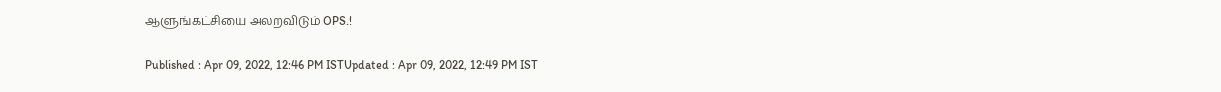ஆளுங்கட்சியை அலறவிடும் OPS.!

Published : Apr 09, 2022, 12:46 PM ISTUpdated : Apr 09, 2022, 12:49 PM IST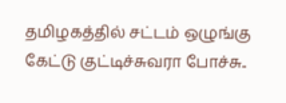தமிழகத்தில் சட்டம் ஒழுங்கு கேட்டு குட்டிச்சுவரா போச்சு..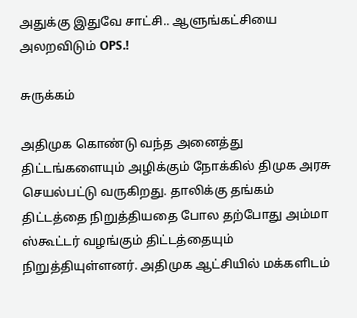அதுக்கு இதுவே சாட்சி.. ஆளுங்கட்சியை அலறவிடும் OPS.!

சுருக்கம்

அதிமுக கொண்டு வந்த அனைத்து திட்டங்களையும் அழிக்கும் நோக்கில் திமுக அரசு செயல்பட்டு வருகிறது. தாலிக்கு தங்கம் திட்டத்தை நிறுத்தியதை போல தற்போது அம்மா ஸ்கூட்டர் வழங்கும் திட்டத்தையும் நிறுத்தியுள்ளனர். அதிமுக ஆட்சியில் மக்களிடம்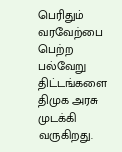பெரிதும் வரவேற்பை பெற்ற பல்வேறு திட்டங்களை திமுக அரசு முடக்கி வருகிறது.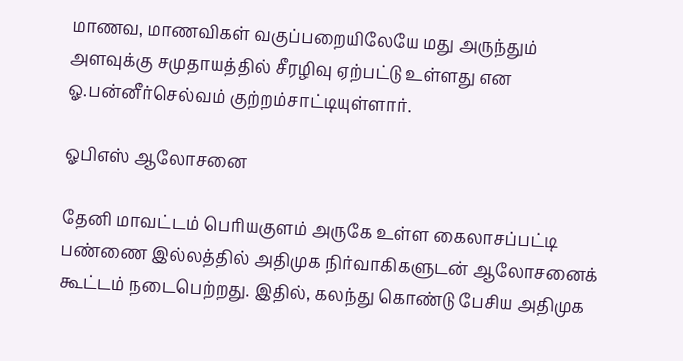மாணவ, மாணவிகள் வகுப்பறையிலேயே மது அருந்தும் அளவுக்கு சமுதாயத்தில் சீரழிவு ஏற்பட்டு உள்ளது என ஓ.பன்னீர்செல்வம் குற்றம்சாட்டியுள்ளார்.

ஓபிஎஸ் ஆலோசனை

தேனி மாவட்டம் பெரியகுளம் அருகே உள்ள கைலாசப்பட்டி பண்ணை இல்லத்தில் அதிமுக நிர்வாகிகளுடன் ஆலோசனைக் கூட்டம் நடைபெற்றது. இதில், கலந்து கொண்டு பேசிய அதிமுக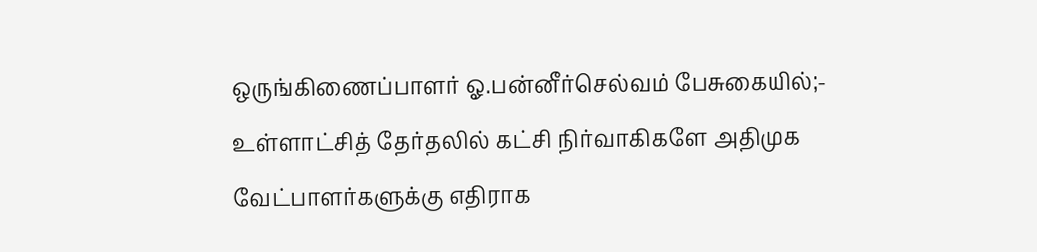ஒருங்கிணைப்பாளர் ஓ.பன்னீர்செல்வம் பேசுகையில்;- உள்ளாட்சித் தேர்தலில் கட்சி நிர்வாகிகளே அதிமுக வேட்பாளர்களுக்கு எதிராக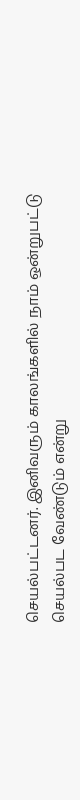செயல்பட்டனர். இனிவரும் காலங்களில் நாம் ஒன்றுபட்டு செயல்பட வேண்டும் என்று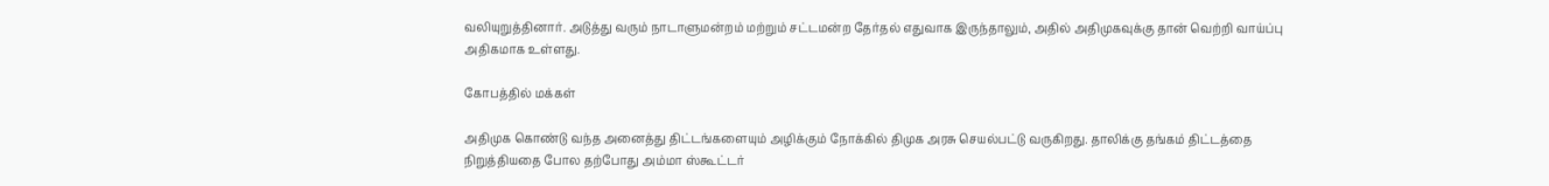வலியுறுத்தினார். அடுத்து வரும் நாடாளுமன்றம் மற்றும் சட்டமன்ற தேர்தல் எதுவாக இருந்தாலும், அதில் அதிமுகவுக்கு தான் வெற்றி வாய்ப்பு அதிகமாக உள்ளது.

கோபத்தில் மக்கள்

அதிமுக கொண்டு வந்த அனைத்து திட்டங்களையும் அழிக்கும் நோக்கில் திமுக அரசு செயல்பட்டு வருகிறது. தாலிக்கு தங்கம் திட்டத்தை நிறுத்தியதை போல தற்போது அம்மா ஸ்கூட்டர்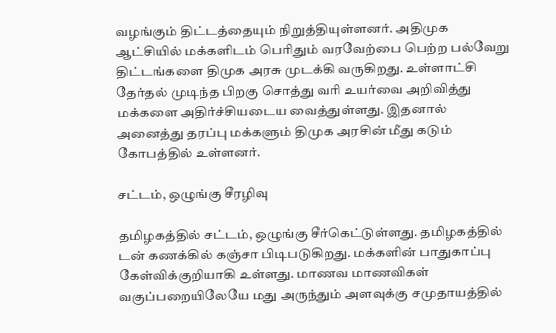வழங்கும் திட்டத்தையும் நிறுத்தியுள்ளனர். அதிமுக ஆட்சியில் மக்களிடம் பெரிதும் வரவேற்பை பெற்ற பல்வேறு திட்டங்களை திமுக அரசு முடக்கி வருகிறது. உள்ளாட்சி தேர்தல் முடிந்த பிறகு சொத்து வரி உயர்வை அறிவித்து மக்களை அதிர்ச்சியடைய வைத்துள்ளது. இதனால் அனைத்து தரப்பு மக்களும் திமுக அரசின் மீது கடும் கோபத்தில் உள்ளனர்.

சட்டம், ஒழுங்கு சீரழிவு

தமிழகத்தில் சட்டம், ஒழுங்கு சீர்கெட்டுள்ளது. தமிழகத்தில் டன் கணக்கில் கஞ்சா பிடிபடுகிறது. மக்களின் பாதுகாப்பு கேள்விக்குறியாகி உள்ளது. மாணவ மாணவிகள் வகுப்பறையிலேயே மது அருந்தும் அளவுக்கு சமுதாயத்தில்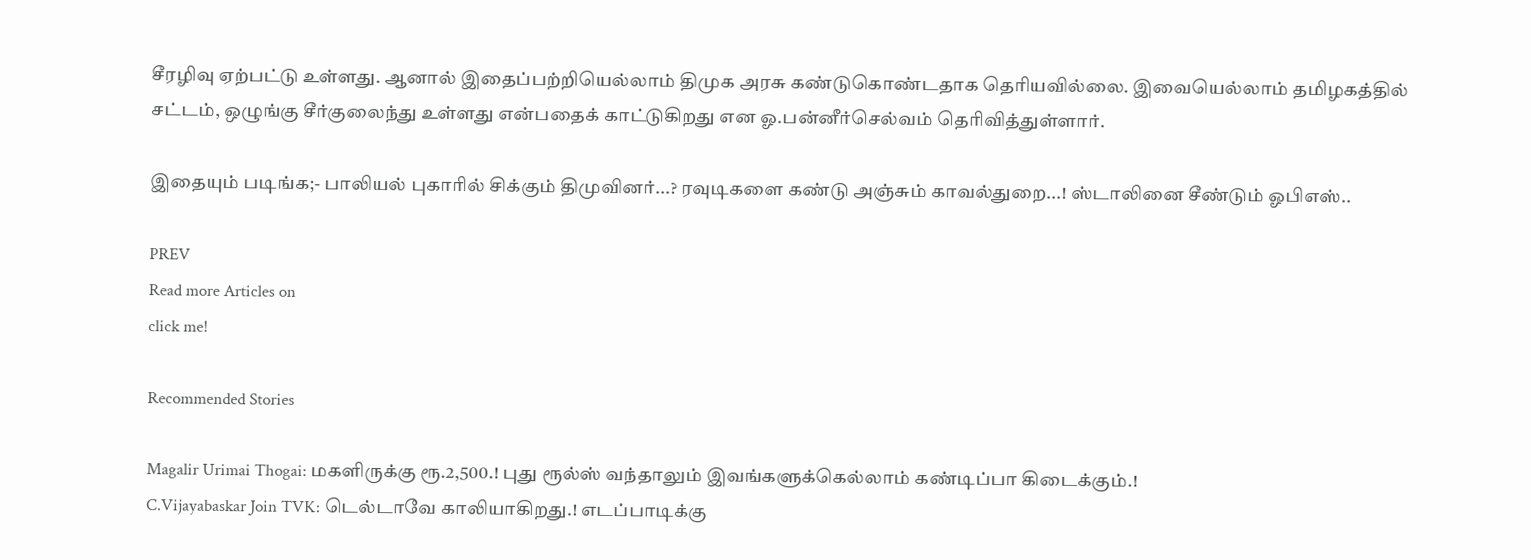சீரழிவு ஏற்பட்டு உள்ளது. ஆனால் இதைப்பற்றியெல்லாம் திமுக அரசு கண்டுகொண்டதாக தெரியவில்லை. இவையெல்லாம் தமிழகத்தில் சட்டம், ஒழுங்கு சீர்குலைந்து உள்ளது என்பதைக் காட்டுகிறது என ஓ.பன்னீர்செல்வம் தெரிவித்துள்ளார்.

இதையும் படிங்க;- பாலியல் புகாரில் சிக்கும் திமுவினர்...? ரவுடிகளை கண்டு அஞ்சும் காவல்துறை...! ஸ்டாலினை சீண்டும் ஓபிஎஸ்..

PREV
Read more Articles on
click me!

Recommended Stories

Magalir Urimai Thogai: மகளிருக்கு ரூ.2,500.! புது ரூல்ஸ் வந்தாலும் இவங்களுக்கெல்லாம் கண்டிப்பா கிடைக்கும்.!
C.Vijayabaskar Join TVK: டெல்டாவே காலியாகிறது.! எடப்பாடிக்கு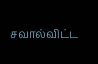சவால்விட்ட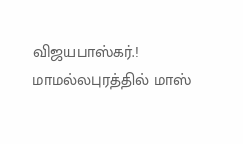விஜயபாஸ்கர்.! மாமல்லபுரத்தில் மாஸ்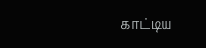காட்டிய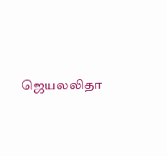ஜெயலலிதா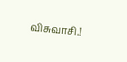விசுவாசி.!